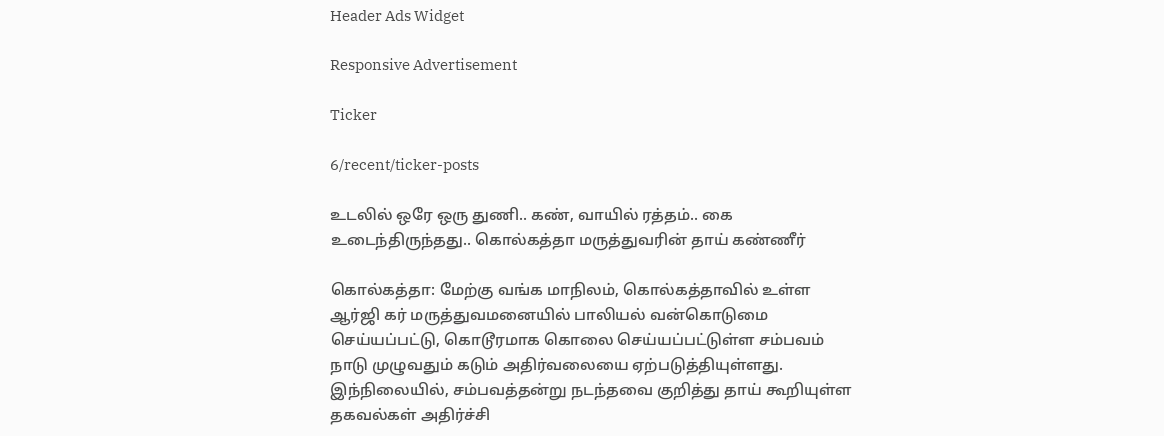Header Ads Widget

Responsive Advertisement

Ticker

6/recent/ticker-posts

உடலில் ஒரே ஒரு துணி.. கண், வாயில் ரத்தம்.. கை உடைந்திருந்தது.. கொல்கத்தா மருத்துவரின் தாய் கண்ணீர்

கொல்கத்தா: மேற்கு வங்க மாநிலம், கொல்கத்தாவில் உள்ள ஆர்ஜி கர் மருத்துவமனையில் பாலியல் வன்கொடுமை செய்யப்பட்டு, கொடூரமாக கொலை செய்யப்பட்டுள்ள சம்பவம் நாடு முழுவதும் கடும் அதிர்வலையை ஏற்படுத்தியுள்ளது. இந்நிலையில், சம்பவத்தன்று நடந்தவை குறித்து தாய் கூறியுள்ள தகவல்கள் அதிர்ச்சி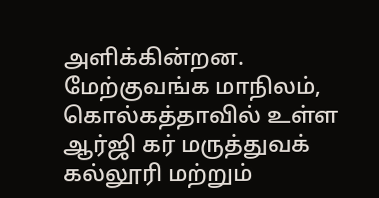அளிக்கின்றன. மேற்குவங்க மாநிலம், கொல்கத்தாவில் உள்ள ஆர்ஜி கர் மருத்துவக் கல்லூரி மற்றும்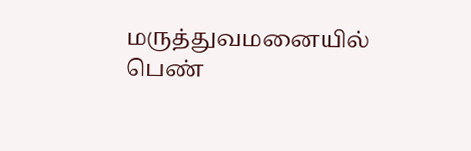மருத்துவமனையில் பெண்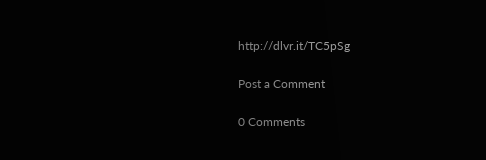http://dlvr.it/TC5pSg

Post a Comment

0 Comments